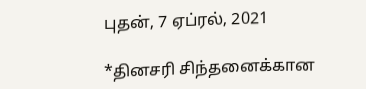புதன், 7 ஏப்ரல், 2021

*தினசரி சிந்தனைக்கான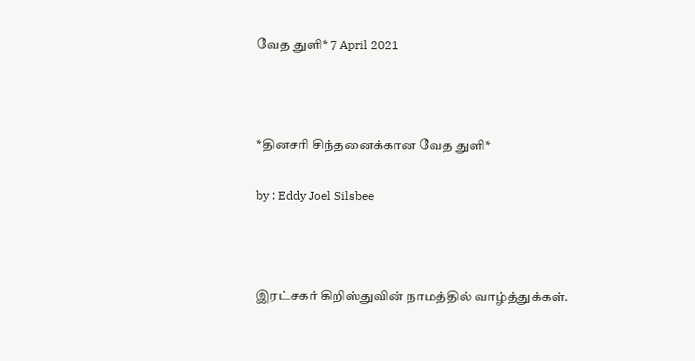வேத துளி* 7 April 2021



*தினசரி சிந்தனைக்கான வேத துளி*

by : Eddy Joel Silsbee



இரட்சகர் கிறிஸ்துவின் நாமத்தில் வாழ்த்துக்கள்.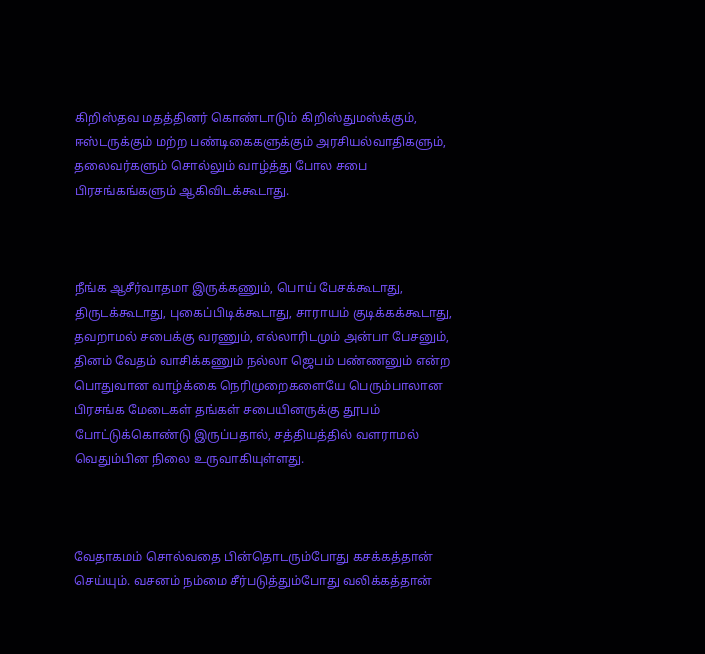கிறிஸ்தவ மதத்தினர் கொண்டாடும் கிறிஸ்துமஸ்க்கும், ஈஸ்டருக்கும் மற்ற பண்டிகைகளுக்கும் அரசியல்வாதிகளும், தலைவர்களும் சொல்லும் வாழ்த்து போல சபை பிரசங்கங்களும் ஆகிவிடக்கூடாது.



நீங்க ஆசீர்வாதமா இருக்கணும், பொய் பேசக்கூடாது, திருடக்கூடாது, புகைப்பிடிக்கூடாது, சாராயம் குடிக்கக்கூடாது, தவறாமல் சபைக்கு வரணும், எல்லாரிடமும் அன்பா பேசனும், தினம் வேதம் வாசிக்கணும் நல்லா ஜெபம் பண்ணனும் என்ற பொதுவான வாழ்க்கை நெரிமுறைகளையே பெரும்பாலான பிரசங்க மேடைகள் தங்கள் சபையினருக்கு தூபம் போட்டுக்கொண்டு இருப்பதால், சத்தியத்தில் வளராமல் வெதும்பின நிலை உருவாகியுள்ளது.



வேதாகமம் சொல்வதை பின்தொடரும்போது கசக்கத்தான் செய்யும். வசனம் நம்மை சீர்படுத்தும்போது வலிக்கத்தான்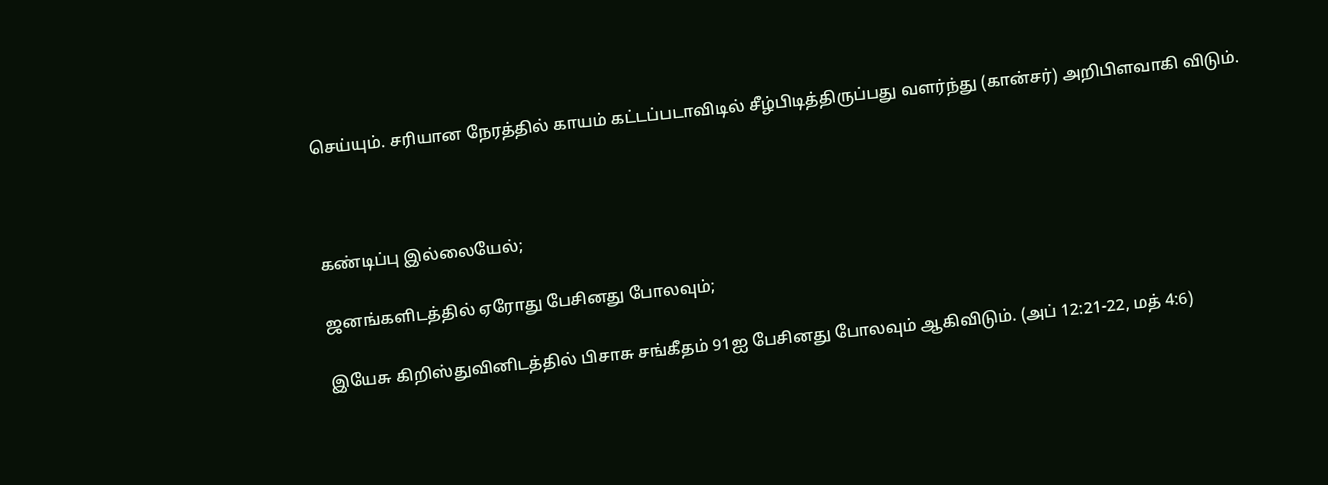செய்யும். சரியான நேரத்தில் காயம் கட்டப்படாவிடில் சீழ்பிடித்திருப்பது வளர்ந்து (கான்சர்) அறிபிளவாகி விடும்.



கண்டிப்பு இல்லையேல்;

ஜனங்களிடத்தில் ஏரோது பேசினது போலவும்;

இயேசு கிறிஸ்துவினிடத்தில் பிசாசு சங்கீதம் 91ஐ பேசினது போலவும் ஆகிவிடும். (அப் 12:21-22, மத் 4:6)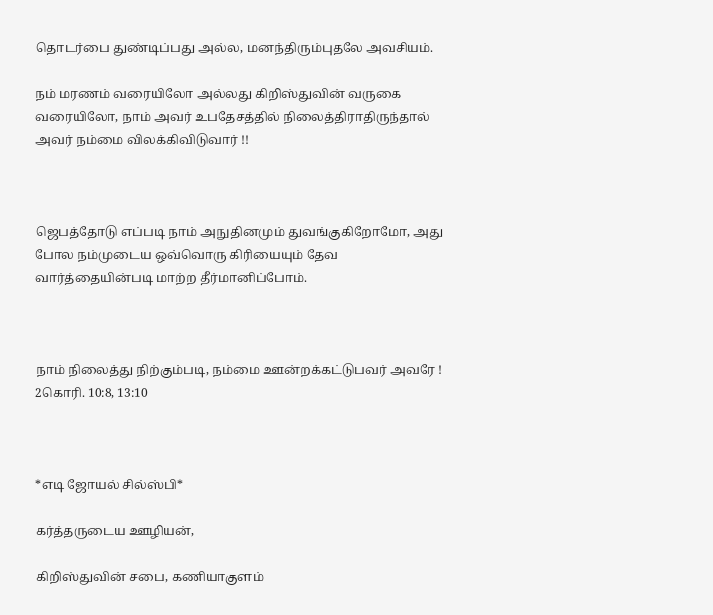தொடர்பை துண்டிப்பது அல்ல, மனந்திரும்புதலே அவசியம்.

நம் மரணம் வரையிலோ அல்லது கிறிஸ்துவின் வருகை வரையிலோ, நாம் அவர் உபதேசத்தில் நிலைத்திராதிருந்தால் அவர் நம்மை விலக்கிவிடுவார் !!



ஜெபத்தோடு எப்படி நாம் அநுதினமும் துவங்குகிறோமோ, அது போல நம்முடைய ஒவ்வொரு கிரியையும் தேவ வார்த்தையின்படி மாற்ற தீர்மானிப்போம்.



நாம் நிலைத்து நிற்கும்படி, நம்மை ஊன்றக்கட்டுபவர் அவரே ! 2கொரி. 10:8, 13:10



*எடி ஜோயல் சில்ஸ்பி*

கர்த்தருடைய ஊழியன்,

கிறிஸ்துவின் சபை, கணியாகுளம்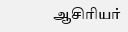ஆசிரியர்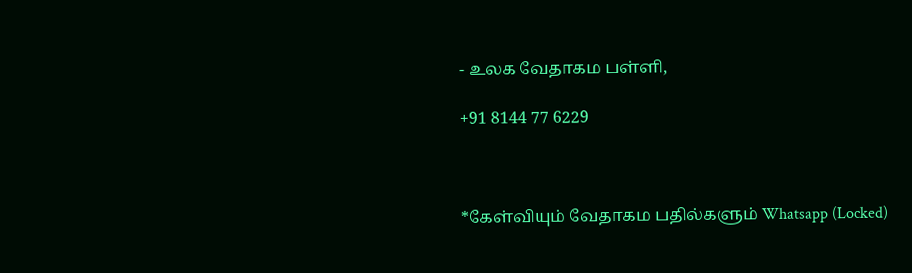- உலக வேதாகம பள்ளி,

+91 8144 77 6229



*கேள்வியும் வேதாகம பதில்களும் Whatsapp (Locked)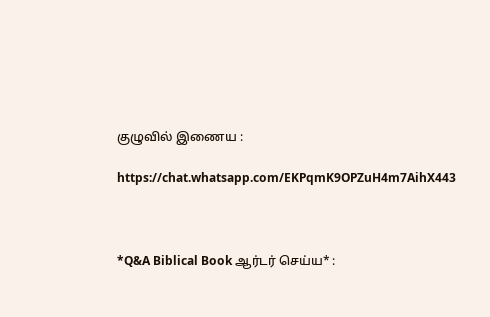குழுவில் இணைய :

https://chat.whatsapp.com/EKPqmK9OPZuH4m7AihX443



*Q&A Biblical Book ஆர்டர் செய்ய* :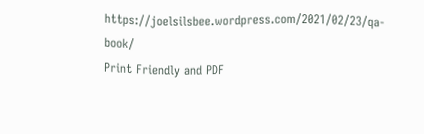https://joelsilsbee.wordpress.com/2021/02/23/qa-book/
Print Friendly and PDF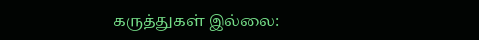கருத்துகள் இல்லை: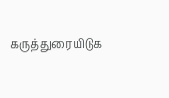கருத்துரையிடுக